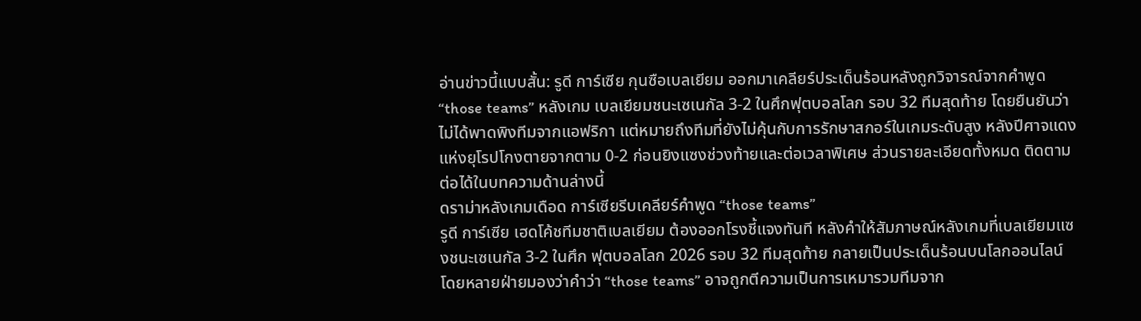อ่านข่าวนี้แบบสั้น: รูดี การ์เซีย กุนซือเบลเยียม ออกมาเคลียร์ประเด็นร้อนหลังถูกวิจารณ์จากคำพูด “those teams” หลังเกม เบลเยียมชนะเซเนกัล 3-2 ในศึกฟุตบอลโลก รอบ 32 ทีมสุดท้าย โดยยืนยันว่าไม่ได้พาดพิงทีมจากแอฟริกา แต่หมายถึงทีมที่ยังไม่คุ้นกับการรักษาสกอร์ในเกมระดับสูง หลังปีศาจแดงแห่งยุโรปโกงตายจากตาม 0-2 ก่อนยิงแซงช่วงท้ายและต่อเวลาพิเศษ ส่วนรายละเอียดทั้งหมด ติดตามต่อได้ในบทความด้านล่างนี้
ดราม่าหลังเกมเดือด การ์เซียรีบเคลียร์คำพูด “those teams”
รูดี การ์เซีย เฮดโค้ชทีมชาติเบลเยียม ต้องออกโรงชี้แจงทันที หลังคำให้สัมภาษณ์หลังเกมที่เบลเยียมแซงชนะเซเนกัล 3-2 ในศึก ฟุตบอลโลก 2026 รอบ 32 ทีมสุดท้าย กลายเป็นประเด็นร้อนบนโลกออนไลน์ โดยหลายฝ่ายมองว่าคำว่า “those teams” อาจถูกตีความเป็นการเหมารวมทีมจาก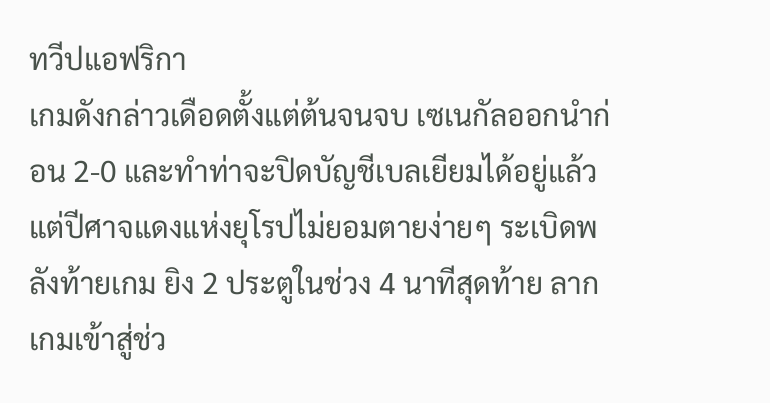ทวีปแอฟริกา
เกมดังกล่าวเดือดตั้งแต่ต้นจนจบ เซเนกัลออกนำก่อน 2-0 และทำท่าจะปิดบัญชีเบลเยียมได้อยู่แล้ว แต่ปีศาจแดงแห่งยุโรปไม่ยอมตายง่ายๆ ระเบิดพลังท้ายเกม ยิง 2 ประตูในช่วง 4 นาทีสุดท้าย ลากเกมเข้าสู่ช่ว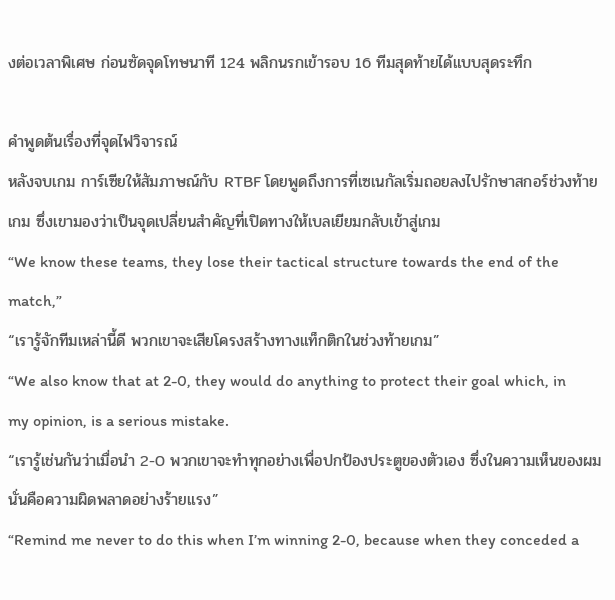งต่อเวลาพิเศษ ก่อนซัดจุดโทษนาที 124 พลิกนรกเข้ารอบ 16 ทีมสุดท้ายได้แบบสุดระทึก

คำพูดต้นเรื่องที่จุดไฟวิจารณ์
หลังจบเกม การ์เซียให้สัมภาษณ์กับ RTBF โดยพูดถึงการที่เซเนกัลเริ่มถอยลงไปรักษาสกอร์ช่วงท้ายเกม ซึ่งเขามองว่าเป็นจุดเปลี่ยนสำคัญที่เปิดทางให้เบลเยียมกลับเข้าสู่เกม
“We know these teams, they lose their tactical structure towards the end of the match,”
“เรารู้จักทีมเหล่านี้ดี พวกเขาจะเสียโครงสร้างทางแท็กติกในช่วงท้ายเกม”
“We also know that at 2-0, they would do anything to protect their goal which, in my opinion, is a serious mistake.
“เรารู้เช่นกันว่าเมื่อนำ 2-0 พวกเขาจะทำทุกอย่างเพื่อปกป้องประตูของตัวเอง ซึ่งในความเห็นของผม นั่นคือความผิดพลาดอย่างร้ายแรง”
“Remind me never to do this when I’m winning 2-0, because when they conceded a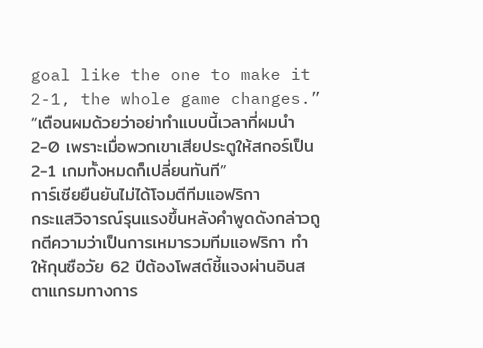goal like the one to make it 2-1, the whole game changes.”
“เตือนผมด้วยว่าอย่าทำแบบนี้เวลาที่ผมนำ 2-0 เพราะเมื่อพวกเขาเสียประตูให้สกอร์เป็น 2-1 เกมทั้งหมดก็เปลี่ยนทันที”
การ์เซียยืนยันไม่ได้โจมตีทีมแอฟริกา
กระแสวิจารณ์รุนแรงขึ้นหลังคำพูดดังกล่าวถูกตีความว่าเป็นการเหมารวมทีมแอฟริกา ทำให้กุนซือวัย 62 ปีต้องโพสต์ชี้แจงผ่านอินสตาแกรมทางการ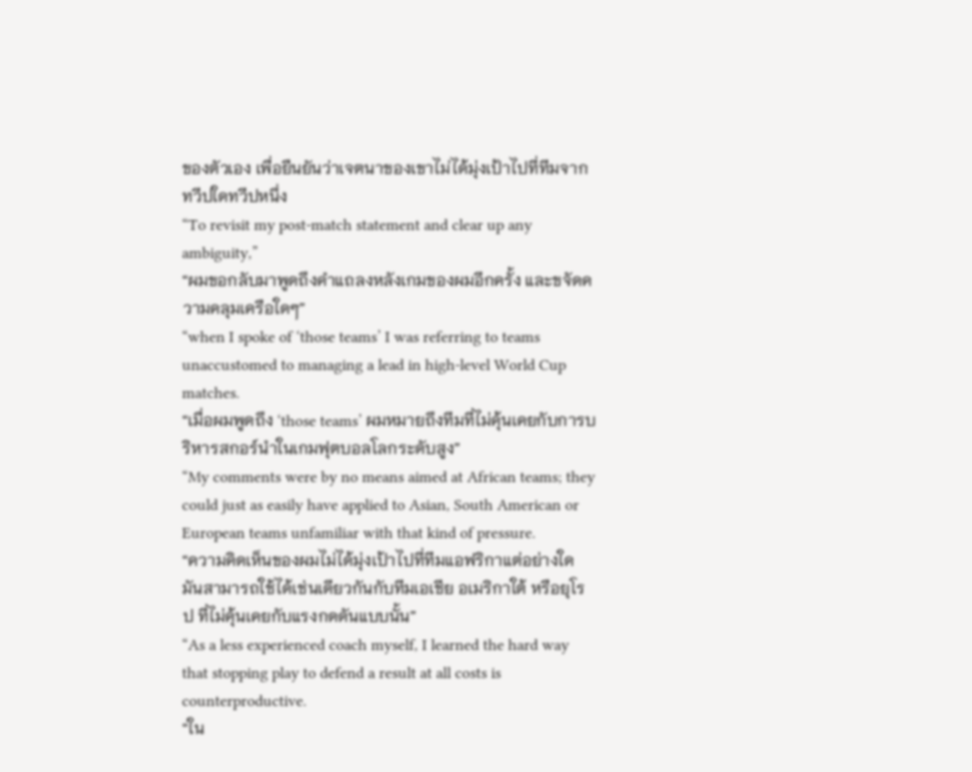ของตัวเอง เพื่อยืนยันว่าเจตนาของเขาไม่ได้มุ่งเป้าไปที่ทีมจากทวีปใดทวีปหนึ่ง
“To revisit my post-match statement and clear up any ambiguity,”
“ผมขอกลับมาพูดถึงคำแถลงหลังเกมของผมอีกครั้ง และขจัดความคลุมเครือใดๆ”
“when I spoke of ‘those teams’ I was referring to teams unaccustomed to managing a lead in high-level World Cup matches.
“เมื่อผมพูดถึง ‘those teams’ ผมหมายถึงทีมที่ไม่คุ้นเคยกับการบริหารสกอร์นำในเกมฟุตบอลโลกระดับสูง”
“My comments were by no means aimed at African teams; they could just as easily have applied to Asian, South American or European teams unfamiliar with that kind of pressure.
“ความคิดเห็นของผมไม่ได้มุ่งเป้าไปที่ทีมแอฟริกาแต่อย่างใด มันสามารถใช้ได้เช่นเดียวกันกับทีมเอเชีย อเมริกาใต้ หรือยุโรป ที่ไม่คุ้นเคยกับแรงกดดันแบบนั้น”
“As a less experienced coach myself, I learned the hard way that stopping play to defend a result at all costs is counterproductive.
“ใน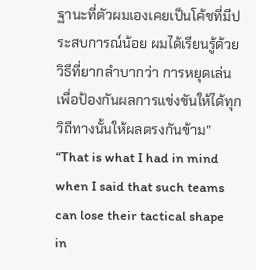ฐานะที่ตัวผมเองเคยเป็นโค้ชที่มีประสบการณ์น้อย ผมได้เรียนรู้ด้วยวิธีที่ยากลำบากว่า การหยุดเล่นเพื่อป้องกันผลการแข่งขันให้ได้ทุกวิถีทางนั้นให้ผลตรงกันข้าม”
“That is what I had in mind when I said that such teams can lose their tactical shape in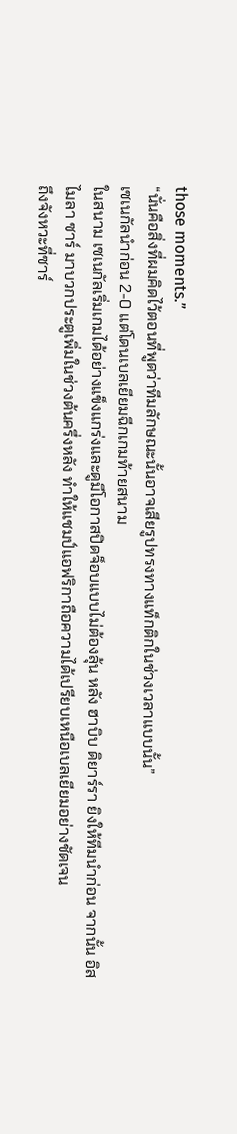those moments.”
“นั่นคือสิ่งที่ผมคิดไว้ตอนที่พูดว่าทีมลักษณะนั้นอาจเสียรูปทรงทางแท็กติกในช่วงเวลาแบบนั้น”
เซเนกัลนำก่อน 2-0 แต่โดนเบลเยียมฉีกเกมท้ายสนาม
ในสนาม เซเนกัลเริ่มเกมได้อย่างแข็งแกร่งและดูมีโอกาสปิดจ็อบแบบไม่ต้องลุ้น หลัง ฮาบิบ ดิยาร์รา ยิงให้ทีมนำก่อน จากนั้น อิสไมลา ซาร์ มาบวกประตูเพิ่มในช่วงต้นครึ่งหลัง ทำให้แชมป์แอฟริกาถือความได้เปรียบเหนือเบลเยียมอย่างชัดเจน
ถึงจังหวะที่ซาร์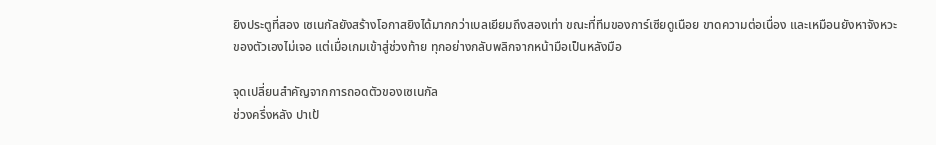ยิงประตูที่สอง เซเนกัลยังสร้างโอกาสยิงได้มากกว่าเบลเยียมถึงสองเท่า ขณะที่ทีมของการ์เซียดูเนือย ขาดความต่อเนื่อง และเหมือนยังหาจังหวะของตัวเองไม่เจอ แต่เมื่อเกมเข้าสู่ช่วงท้าย ทุกอย่างกลับพลิกจากหน้ามือเป็นหลังมือ

จุดเปลี่ยนสำคัญจากการถอดตัวของเซเนกัล
ช่วงครึ่งหลัง ปาเป้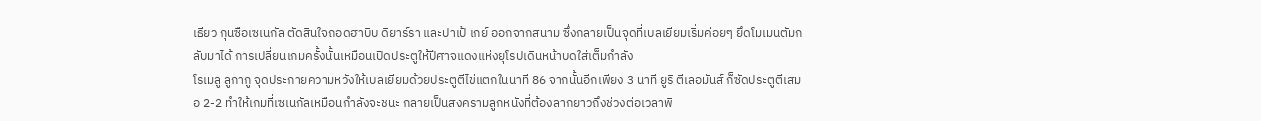เธียว กุนซือเซเนกัล ตัดสินใจถอดฮาบิบ ดิยาร์รา และปาเป้ เกย์ ออกจากสนาม ซึ่งกลายเป็นจุดที่เบลเยียมเริ่มค่อยๆ ยึดโมเมนตัมกลับมาได้ การเปลี่ยนเกมครั้งนั้นเหมือนเปิดประตูให้ปีศาจแดงแห่งยุโรปเดินหน้าบดใส่เต็มกำลัง
โรเมลู ลูกากู จุดประกายความหวังให้เบลเยียมด้วยประตูตีไข่แตกในนาที 86 จากนั้นอีกเพียง 3 นาที ยูริ ตีเลอมันส์ ก็ซัดประตูตีเสมอ 2-2 ทำให้เกมที่เซเนกัลเหมือนกำลังจะชนะ กลายเป็นสงครามลูกหนังที่ต้องลากยาวถึงช่วงต่อเวลาพิ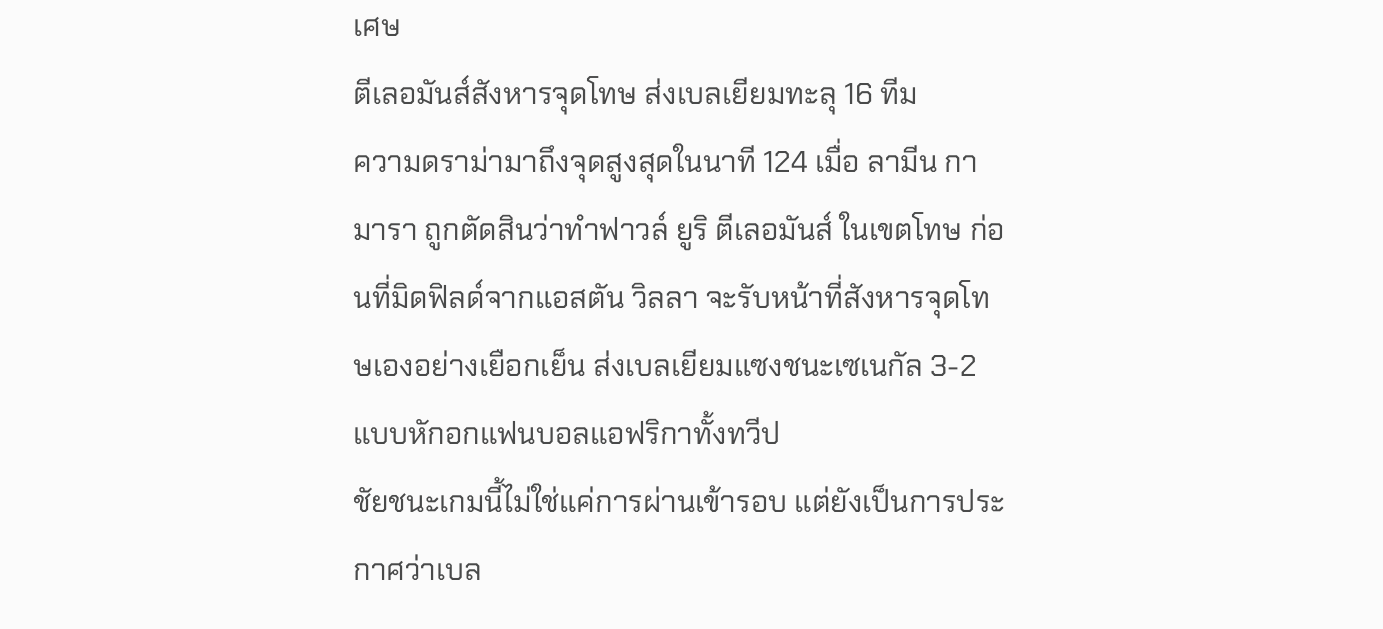เศษ
ตีเลอมันส์สังหารจุดโทษ ส่งเบลเยียมทะลุ 16 ทีม
ความดราม่ามาถึงจุดสูงสุดในนาที 124 เมื่อ ลามีน กามารา ถูกตัดสินว่าทำฟาวล์ ยูริ ตีเลอมันส์ ในเขตโทษ ก่อนที่มิดฟิลด์จากแอสตัน วิลลา จะรับหน้าที่สังหารจุดโทษเองอย่างเยือกเย็น ส่งเบลเยียมแซงชนะเซเนกัล 3-2 แบบหักอกแฟนบอลแอฟริกาทั้งทวีป
ชัยชนะเกมนี้ไม่ใช่แค่การผ่านเข้ารอบ แต่ยังเป็นการประกาศว่าเบล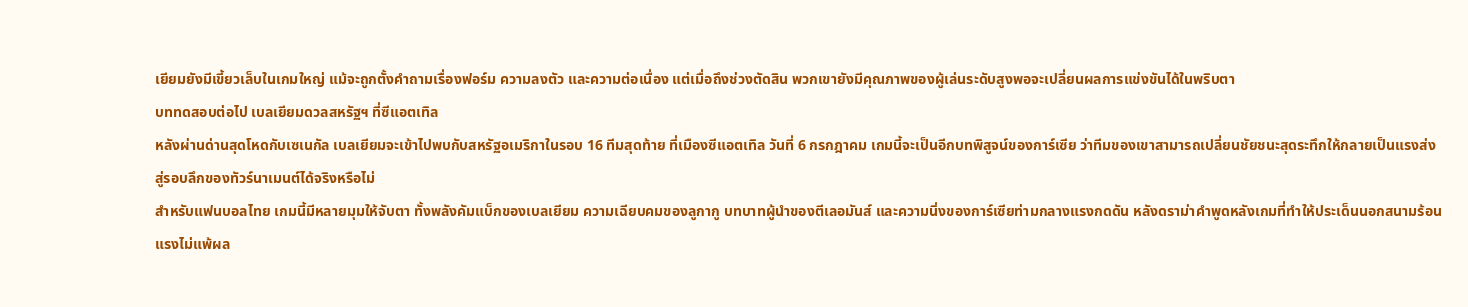เยียมยังมีเขี้ยวเล็บในเกมใหญ่ แม้จะถูกตั้งคำถามเรื่องฟอร์ม ความลงตัว และความต่อเนื่อง แต่เมื่อถึงช่วงตัดสิน พวกเขายังมีคุณภาพของผู้เล่นระดับสูงพอจะเปลี่ยนผลการแข่งขันได้ในพริบตา
บททดสอบต่อไป เบลเยียมดวลสหรัฐฯ ที่ซีแอตเทิล
หลังผ่านด่านสุดโหดกับเซเนกัล เบลเยียมจะเข้าไปพบกับสหรัฐอเมริกาในรอบ 16 ทีมสุดท้าย ที่เมืองซีแอตเทิล วันที่ 6 กรกฎาคม เกมนี้จะเป็นอีกบทพิสูจน์ของการ์เซีย ว่าทีมของเขาสามารถเปลี่ยนชัยชนะสุดระทึกให้กลายเป็นแรงส่งสู่รอบลึกของทัวร์นาเมนต์ได้จริงหรือไม่
สำหรับแฟนบอลไทย เกมนี้มีหลายมุมให้จับตา ทั้งพลังคัมแบ็กของเบลเยียม ความเฉียบคมของลูกากู บทบาทผู้นำของตีเลอมันส์ และความนิ่งของการ์เซียท่ามกลางแรงกดดัน หลังดราม่าคำพูดหลังเกมที่ทำให้ประเด็นนอกสนามร้อนแรงไม่แพ้ผล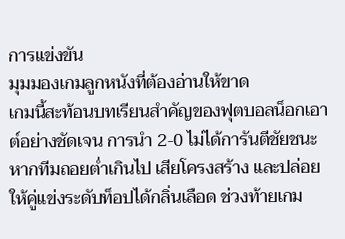การแข่งขัน
มุมมองเกมลูกหนังที่ต้องอ่านให้ขาด
เกมนี้สะท้อนบทเรียนสำคัญของฟุตบอลน็อกเอาต์อย่างชัดเจน การนำ 2-0 ไม่ได้การันตีชัยชนะ หากทีมถอยต่ำเกินไป เสียโครงสร้าง และปล่อยให้คู่แข่งระดับท็อปได้กลิ่นเลือด ช่วงท้ายเกม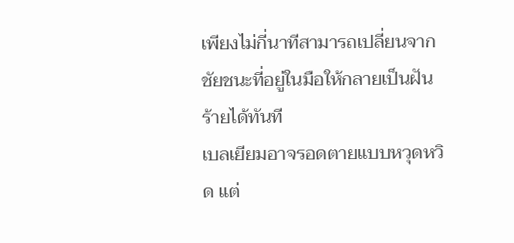เพียงไม่กี่นาทีสามารถเปลี่ยนจากชัยชนะที่อยู่ในมือให้กลายเป็นฝันร้ายได้ทันที
เบลเยียมอาจรอดตายแบบหวุดหวิด แต่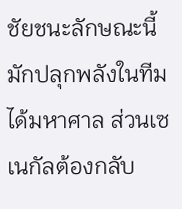ชัยชนะลักษณะนี้มักปลุกพลังในทีมได้มหาศาล ส่วนเซเนกัลต้องกลับ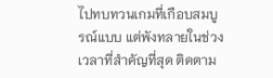ไปทบทวนเกมที่เกือบสมบูรณ์แบบ แต่พังทลายในช่วงเวลาที่สำคัญที่สุด ติดตาม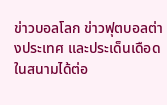ข่าวบอลโลก ข่าวฟุตบอลต่างประเทศ และประเด็นเดือดในสนามได้ต่อ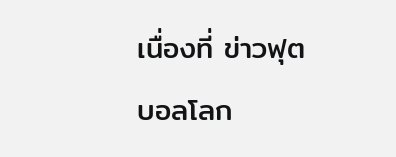เนื่องที่ ข่าวฟุตบอลโลก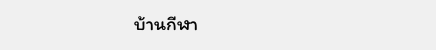บ้านกีฬา